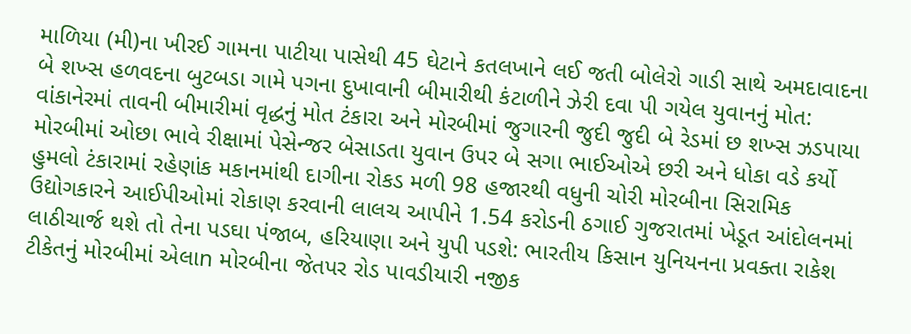માળિયા (મી)ના ખીરઈ ગામના પાટીયા પાસેથી 45 ઘેટાને કતલખાને લઈ જતી બોલેરો ગાડી સાથે અમદાવાદના બે શખ્સ હળવદના બુટબડા ગામે પગના દુખાવાની બીમારીથી કંટાળીને ઝેરી દવા પી ગયેલ યુવાનનું મોત: વાંકાનેરમાં તાવની બીમારીમાં વૃદ્ધનું મોત ટંકારા અને મોરબીમાં જુગારની જુદી જુદી બે રેડમાં છ શખ્સ ઝડપાયા મોરબીમાં ઓછા ભાવે રીક્ષામાં પેસેન્જર બેસાડતા યુવાન ઉપર બે સગા ભાઈઓએ છરી અને ધોકા વડે કર્યો હુમલો ટંકારામાં રહેણાંક મકાનમાંથી દાગીના રોકડ મળી 98 હજારથી વધુની ચોરી મોરબીના સિરામિક ઉદ્યોગકારને આઈપીઓમાં રોકાણ કરવાની લાલચ આપીને 1.54 કરોડની ઠગાઈ ગુજરાતમાં ખેડૂત આંદોલનમાં લાઠીચાર્જ થશે તો તેના પડઘા પંજાબ, હરિયાણા અને યુપી પડશે: ભારતીય કિસાન યુનિયનના પ્રવક્તા રાકેશ ટીકેતનું મોરબીમાં એલાn મોરબીના જેતપર રોડ પાવડીયારી નજીક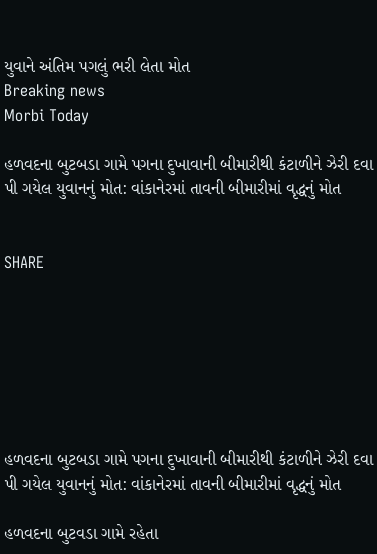યુવાને અંતિમ પગલું ભરી લેતા મોત
Breaking news
Morbi Today

હળવદના બુટબડા ગામે પગના દુખાવાની બીમારીથી કંટાળીને ઝેરી દવા પી ગયેલ યુવાનનું મોત: વાંકાનેરમાં તાવની બીમારીમાં વૃદ્ધનું મોત


SHARE







હળવદના બુટબડા ગામે પગના દુખાવાની બીમારીથી કંટાળીને ઝેરી દવા પી ગયેલ યુવાનનું મોત: વાંકાનેરમાં તાવની બીમારીમાં વૃદ્ધનું મોત

હળવદના બુટવડા ગામે રહેતા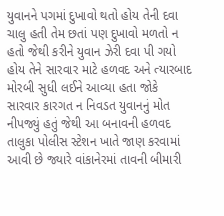યુવાનને પગમાં દુખાવો થતો હોય તેની દવા ચાલુ હતી તેમ છતાં પણ દુખાવો મળતો ન હતો જેથી કરીને યુવાન ઝેરી દવા પી ગયો હોય તેને સારવાર માટે હળવદ અને ત્યારબાદ મોરબી સુધી લઈને આવ્યા હતા જોકે સારવાર કારગત ન નિવડત યુવાનનું મોત નીપજ્યું હતું જેથી આ બનાવની હળવદ તાલુકા પોલીસ સ્ટેશન ખાતે જાણ કરવામાં આવી છે જ્યારે વાંકાનેરમાં તાવની બીમારી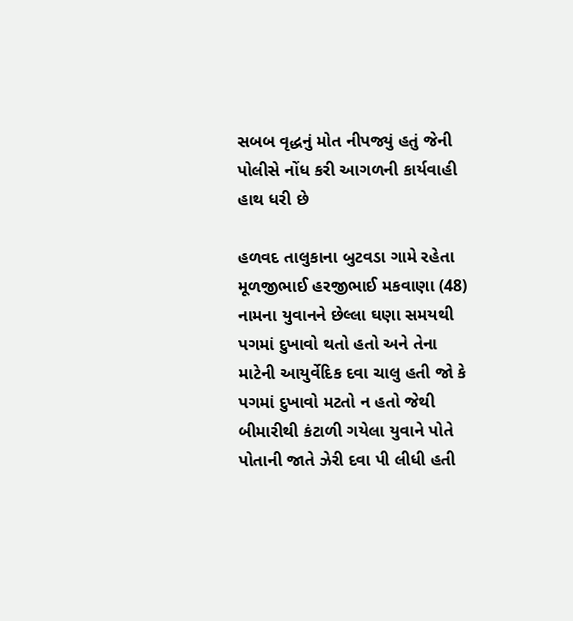સબબ વૃદ્ધનું મોત નીપજ્યું હતું જેની પોલીસે નોંધ કરી આગળની કાર્યવાહી હાથ ધરી છે

હળવદ તાલુકાના બુટવડા ગામે રહેતા મૂળજીભાઈ હરજીભાઈ મકવાણા (48) નામના યુવાનને છેલ્લા ઘણા સમયથી પગમાં દુખાવો થતો હતો અને તેના માટેની આયુર્વેદિક દવા ચાલુ હતી જો કે પગમાં દુખાવો મટતો ન હતો જેથી  બીમારીથી કંટાળી ગયેલા યુવાને પોતે પોતાની જાતે ઝેરી દવા પી લીધી હતી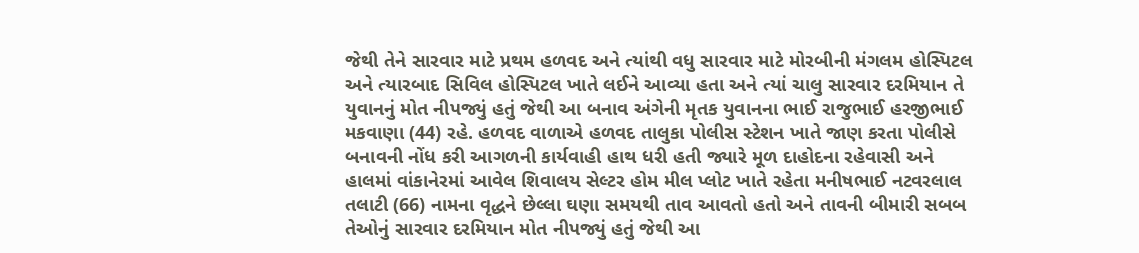જેથી તેને સારવાર માટે પ્રથમ હળવદ અને ત્યાંથી વધુ સારવાર માટે મોરબીની મંગલમ હોસ્પિટલ અને ત્યારબાદ સિવિલ હોસ્પિટલ ખાતે લઈને આવ્યા હતા અને ત્યાં ચાલુ સારવાર દરમિયાન તે યુવાનનું મોત નીપજ્યું હતું જેથી આ બનાવ અંગેની મૃતક યુવાનના ભાઈ રાજુભાઈ હરજીભાઈ મકવાણા (44) રહે. હળવદ વાળાએ હળવદ તાલુકા પોલીસ સ્ટેશન ખાતે જાણ કરતા પોલીસે બનાવની નોંધ કરી આગળની કાર્યવાહી હાથ ધરી હતી જ્યારે મૂળ દાહોદના રહેવાસી અને હાલમાં વાંકાનેરમાં આવેલ શિવાલય સેલ્ટર હોમ મીલ પ્લોટ ખાતે રહેતા મનીષભાઈ નટવરલાલ તલાટી (66) નામના વૃદ્ધને છેલ્લા ઘણા સમયથી તાવ આવતો હતો અને તાવની બીમારી સબબ તેઓનું સારવાર દરમિયાન મોત નીપજ્યું હતું જેથી આ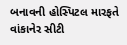બનાવની હોસ્પિટલ મારફતે વાંકાનેર સીટી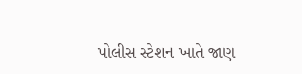પોલીસ સ્ટેશન ખાતે જાણ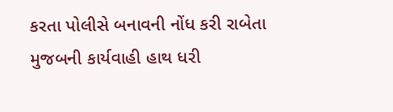કરતા પોલીસે બનાવની નોંધ કરી રાબેતા મુજબની કાર્યવાહી હાથ ધરી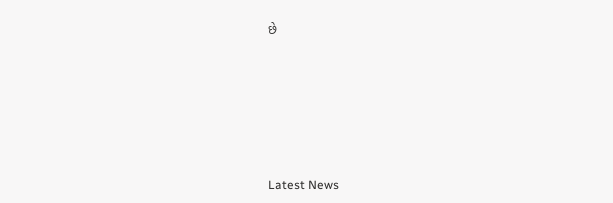છે






Latest News